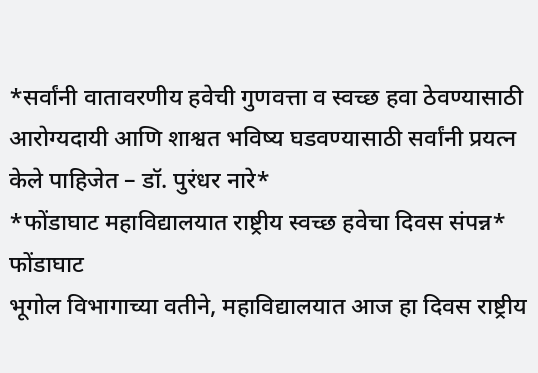*सर्वांनी वातावरणीय हवेची गुणवत्ता व स्वच्छ हवा ठेवण्यासाठी आरोग्यदायी आणि शाश्वत भविष्य घडवण्यासाठी सर्वांनी प्रयत्न केले पाहिजेत – डॉ. पुरंधर नारे*
*फोंडाघाट महाविद्यालयात राष्ट्रीय स्वच्छ हवेचा दिवस संपन्न*
फोंडाघाट
भूगोल विभागाच्या वतीने, महाविद्यालयात आज हा दिवस राष्ट्रीय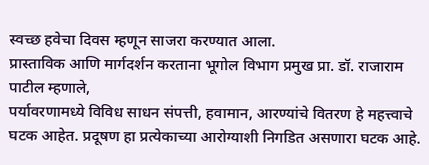स्वच्छ हवेचा दिवस म्हणून साजरा करण्यात आला.
प्रास्ताविक आणि मार्गदर्शन करताना भूगोल विभाग प्रमुख प्रा. डॉ. राजाराम पाटील म्हणाले,
पर्यावरणामध्ये विविध साधन संपत्ती, हवामान, आरण्यांचे वितरण हे महत्त्वाचे घटक आहेत. प्रदूषण हा प्रत्येकाच्या आरोग्याशी निगडित असणारा घटक आहे.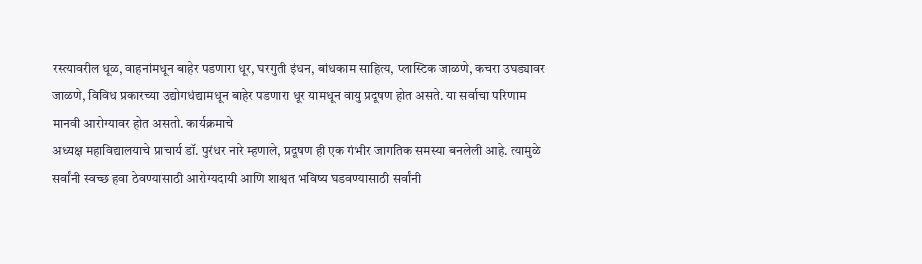रस्त्यावरील धूळ, वाहनांमधून बाहेर पडणारा धूर, घरगुती इंधन, बांधकाम साहित्य, प्लास्टिक जाळणे, कचरा उघड्यावर जाळणे, विविध प्रकारच्या उद्योगधंद्यामधून बाहेर पडणारा धूर यामधून वायु प्रदूषण होत असते. या सर्वाचा परिणाम मानवी आरोग्यावर होत असतो. कार्यक्रमाचे
अध्यक्ष महाविद्यालयाचे प्राचार्य डॉ. पुरंधर नारे म्हणाले, प्रदूषण ही एक गंभीर जागतिक समस्या बनलेली आहे. त्यामुळे
सर्वांनी स्वच्छ हवा ठेवण्यासाठी आरोग्यदायी आणि शाश्वत भविष्य घडवण्यासाठी सर्वांनी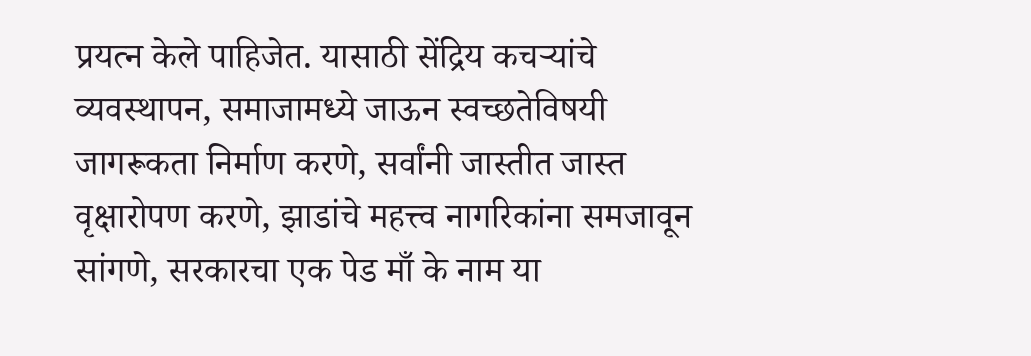प्रयत्न केले पाहिजेत. यासाठी सेंद्रिय कचऱ्यांचे व्यवस्थापन, समाजामध्ये जाऊन स्वच्छतेविषयी जागरूकता निर्माण करणे, सर्वांनी जास्तीत जास्त वृक्षारोपण करणे, झाडांचे महत्त्व नागरिकांना समजावून सांगणे, सरकारचा एक पेड माँ के नाम या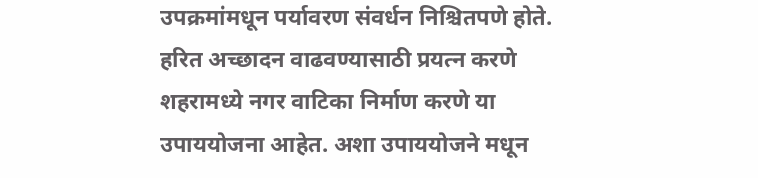उपक्रमांमधून पर्यावरण संवर्धन निश्चितपणे होते. हरित अच्छादन वाढवण्यासाठी प्रयत्न करणे शहरामध्ये नगर वाटिका निर्माण करणे या उपाययोजना आहेत. अशा उपाययोजने मधून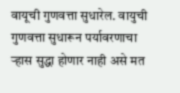वायूची गुणवत्ता सुधारेल. वायुची गुणवत्ता सुधारून पर्यावरणाचा ऱ्हास सुद्धा होणार नाही असे मत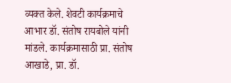व्यक्त केले. शेवटी कार्यक्रमाचे आभार डॉ. संतोष रायबोले यांनी मांडले. कार्यक्रमासाठी प्रा. संतोष आखाडे, प्रा. डॉ.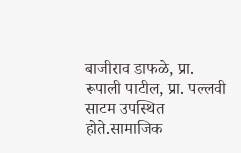बाजीराव डाफळे, प्रा. रूपाली पाटील, प्रा. पल्लवी साटम उपस्थित होते.सामाजिक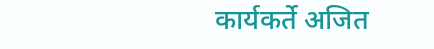कार्यकर्ते अजित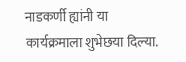नाडकर्णी ह्यांनी या कार्यक्रमाला शुभेछया दिल्या.